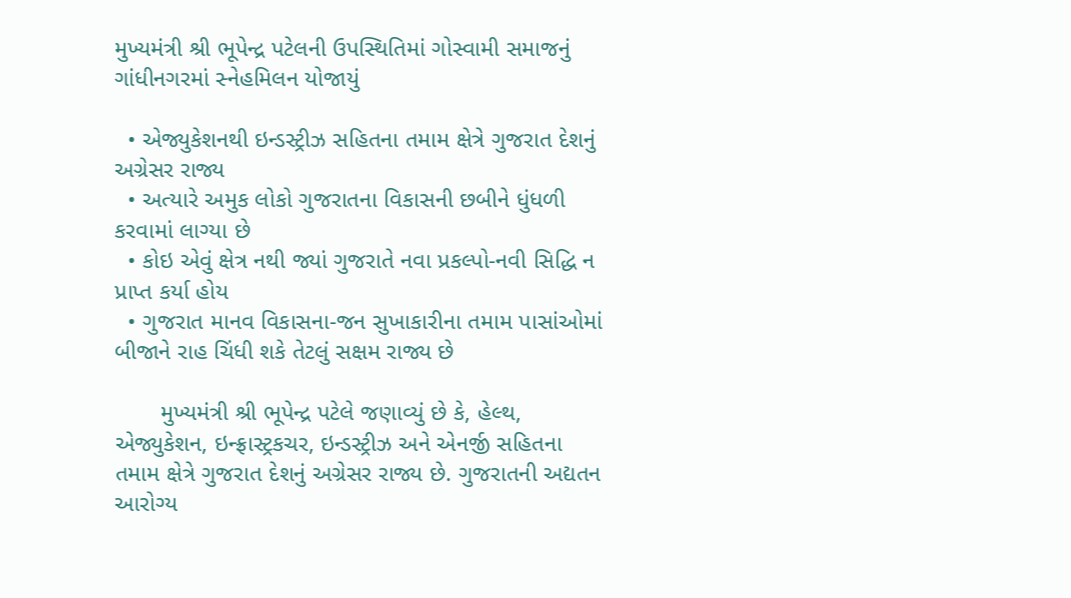મુખ્યમંત્રી શ્રી ભૂપેન્દ્ર પટેલની ઉપસ્થિતિમાં ગોસ્વામી સમાજનું ગાંધીનગરમાં સ્નેહમિલન યોજાયું

  • એજ્યુકેશનથી ઇન્ડસ્ટ્રીઝ સહિતના તમામ ક્ષેત્રે ગુજરાત દેશનું અગ્રેસર રાજ્ય
  • અત્યારે અમુક લોકો ગુજરાતના વિકાસની છબીને ધુંધળી કરવામાં લાગ્યા છે
  • કોઇ એવું ક્ષેત્ર નથી જ્યાં ગુજરાતે નવા પ્રકલ્પો-નવી સિદ્ધિ ન પ્રાપ્ત કર્યા હોય
  • ગુજરાત માનવ વિકાસના-જન સુખાકારીના તમામ પાસાંઓમાં બીજાને રાહ ચિંધી શકે તેટલું સક્ષમ રાજ્ય છે

       મુખ્યમંત્રી શ્રી ભૂપેન્દ્ર પટેલે જણાવ્યું છે કે, હેલ્થ, એજ્યુકેશન, ઇન્ફ્રાસ્ટ્રકચર, ઇન્ડસ્ટ્રીઝ અને એનર્જી સહિતના તમામ ક્ષેત્રે ગુજરાત દેશનું અગ્રેસર રાજ્ય છે. ગુજરાતની અદ્યતન આરોગ્ય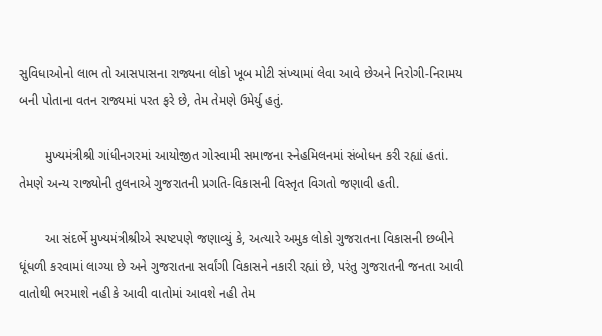સુવિધાઓનો લાભ તો આસપાસના રાજ્યના લોકો ખૂબ મોટી સંખ્યામાં લેવા આવે છેઅને નિરોગી-નિરામય બની પોતાના વતન રાજ્યમાં પરત ફરે છે, તેમ તેમણે ઉમેર્યુ હતું.

       મુખ્યમંત્રીશ્રી ગાંધીનગરમાં આયોજીત ગોસ્વામી સમાજના સ્નેહમિલનમાં સંબોધન કરી રહ્યાં હતાં. તેમણે અન્ય રાજ્યોની તુલનાએ ગુજરાતની પ્રગતિ-વિકાસની વિસ્તૃત વિગતો જણાવી હતી.

       આ સંદર્ભે મુખ્યમંત્રીશ્રીએ સ્પષ્ટપણે જણાવ્યું કે, અત્યારે અમુક લોકો ગુજરાતના વિકાસની છબીને ધૂંધળી કરવામાં લાગ્યા છે અને ગુજરાતના સર્વાંગી વિકાસને નકારી રહ્યાં છે, પરંતુ ગુજરાતની જનતા આવી વાતોથી ભરમાશે નહી કે આવી વાતોમાં આવશે નહી તેમ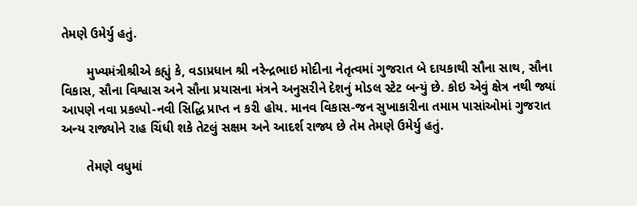તેમણે ઉમેર્યુ હતું.

       મુખ્યમંત્રીશ્રીએ કહ્યું કે, વડાપ્રધાન શ્રી નરેન્દ્રભાઇ મોદીના નેતૃત્વમાં ગુજરાત બે દાયકાથી સૌના સાથ, સૌના વિકાસ, સૌના વિશ્વાસ અને સૌના પ્રયાસના મંત્રને અનુસરીને દેશનું મોડલ સ્ટેટ બન્યું છે. કોઇ એવું ક્ષેત્ર નથી જ્યાં આપણે નવા પ્રકલ્પો-નવી સિદ્ધિ પ્રાપ્ત ન કરી હોય. માનવ વિકાસ-જન સુખાકારીના તમામ પાસાંઓમાં ગુજરાત અન્ય રાજ્યોને રાહ ચિંધી શકે તેટલું સક્ષમ અને આદર્શ રાજ્ય છે તેમ તેમણે ઉમેર્યુ હતું.

       તેમણે વધુમાં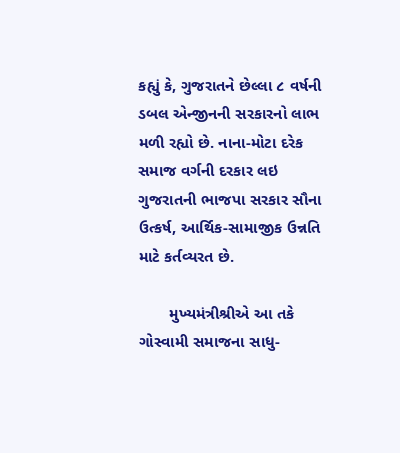કહ્યું કે, ગુજરાતને છેલ્લા ૮ વર્ષની ડબલ એન્જીનની સરકારનો લાભ મળી રહ્યો છે. નાના-મોટા દરેક સમાજ વર્ગની દરકાર લઇ ગુજરાતની ભાજપા સરકાર સૌના ઉત્કર્ષ, આર્થિક-સામાજીક ઉન્નતિ માટે કર્તવ્યરત છે.

       મુખ્યમંત્રીશ્રીએ આ તકે ગોસ્વામી સમાજના સાધુ-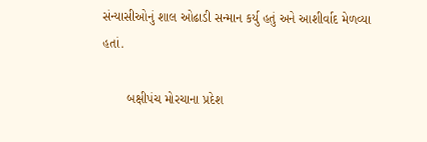સંન્યાસીઓનું શાલ ઓઢાડી સન્માન કર્યુ હતું અને આશીર્વાદ મેળવ્યા હતાં.

       બક્ષીપંચ મોરચાના પ્રદેશ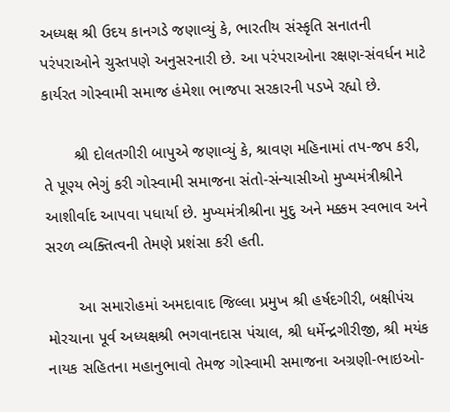અધ્યક્ષ શ્રી ઉદય કાનગડે જણાવ્યું કે, ભારતીય સંસ્કૃતિ સનાતની પરંપરાઓને ચુસ્તપણે અનુસરનારી છે. આ પરંપરાઓના રક્ષણ-સંવર્ધન માટે કાર્યરત ગોસ્વામી સમાજ હંમેશા ભાજપા સરકારની પડખે રહ્યો છે.

       શ્રી દોલતગીરી બાપુએ જણાવ્યું કે, શ્રાવણ મહિનામાં તપ-જપ કરી, તે પૂણ્ય ભેગું કરી ગોસ્વામી સમાજના સંતો-સંન્યાસીઓ મુખ્યમંત્રીશ્રીને આશીર્વાદ આપવા પધાર્યા છે. મુખ્યમંત્રીશ્રીના મુદુ અને મક્કમ સ્વભાવ અને સરળ વ્યક્તિત્વની તેમણે પ્રશંસા કરી હતી.

       આ સમારોહમાં અમદાવાદ જિલ્લા પ્રમુખ શ્રી હર્ષદગીરી, બક્ષીપંચ મોરચાના પૂર્વ અધ્યક્ષશ્રી ભગવાનદાસ પંચાલ, શ્રી ધર્મેન્દ્રગીરીજી, શ્રી મયંક નાયક સહિતના મહાનુભાવો તેમજ ગોસ્વામી સમાજના અગ્રણી-ભાઇઓ-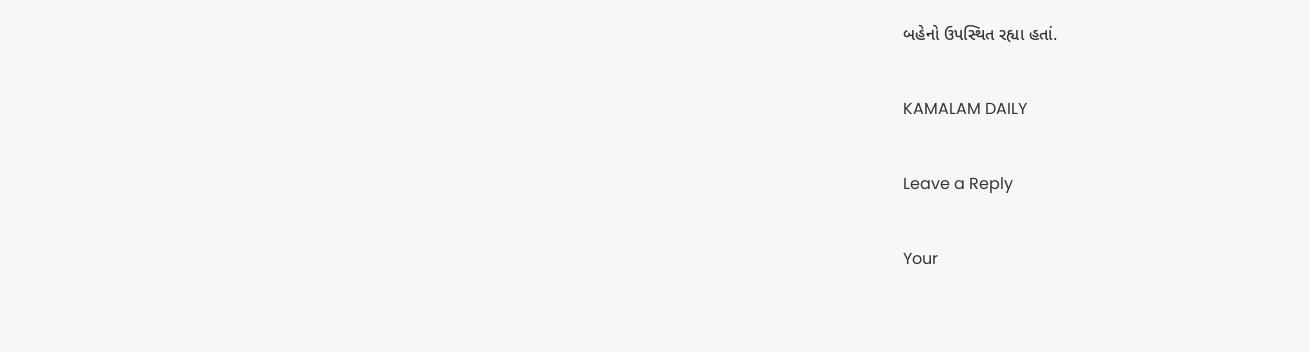બહેનો ઉપસ્થિત રહ્યા હતાં.

KAMALAM DAILY

Leave a Reply

Your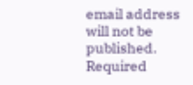email address will not be published. Required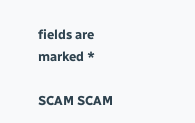fields are marked *

SCAM SCAM